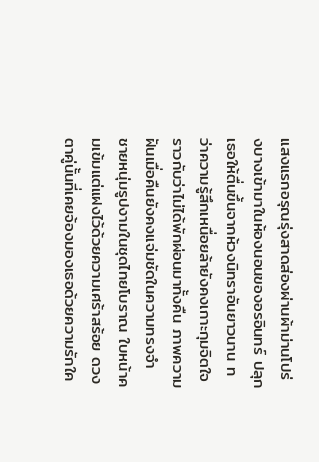แสงแรกอรุณรุ่งสาดส่องผ่านผ้าม่านโปร่งบางเข้ามาในห้องนอนของอรอินทร์ ปลุกเธอให้ตื่นขึ้นจากห้วงนิทราอันยาวนาน ทว่าความรู้สึกเหนื่อยล้ายังคงเกาะกุมจิตใจราวกับว่าไม่ได้พักผ่อนมาทั้งคืน ภาพความฝันเมื่อคืนยังคงแจ่มชัดในความทรงจำ ชายหนุ่มรูปงามในชุดไทยโบราณ ใบหน้าคมเข้มแต่แฝงไว้ด้วยความเศร้าสร้อย ดวงตาคู่นั้นที่เคยจ้องมองเธอด้วยความรักใค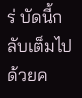ร่ บัดนี้กลับเต็มไปด้วยค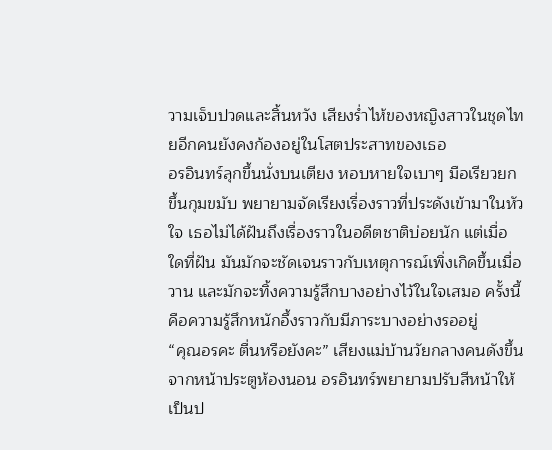วามเจ็บปวดและสิ้นหวัง เสียงร่ำไห้ของหญิงสาวในชุดไทยอีกคนยังคงก้องอยู่ในโสตประสาทของเธอ
อรอินทร์ลุกขึ้นนั่งบนเตียง หอบหายใจเบาๆ มือเรียวยกขึ้นกุมขมับ พยายามจัดเรียงเรื่องราวที่ประดังเข้ามาในหัวใจ เธอไม่ได้ฝันถึงเรื่องราวในอดีตชาติบ่อยนัก แต่เมื่อใดที่ฝัน มันมักจะชัดเจนราวกับเหตุการณ์เพิ่งเกิดขึ้นเมื่อวาน และมักจะทิ้งความรู้สึกบางอย่างไว้ในใจเสมอ ครั้งนี้คือความรู้สึกหนักอึ้งราวกับมีภาระบางอย่างรออยู่
“คุณอรคะ ตื่นหรือยังคะ” เสียงแม่บ้านวัยกลางคนดังขึ้นจากหน้าประตูห้องนอน อรอินทร์พยายามปรับสีหน้าให้เป็นป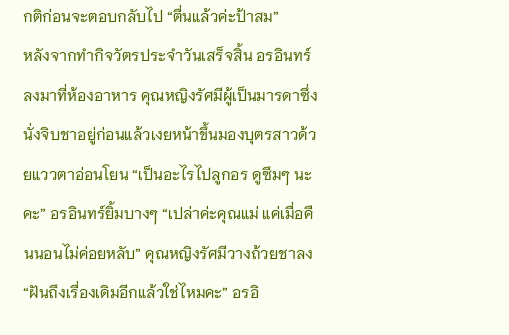กติก่อนจะตอบกลับไป “ตื่นแล้วค่ะป้าสม”
หลังจากทำกิจวัตรประจำวันเสร็จสิ้น อรอินทร์ลงมาที่ห้องอาหาร คุณหญิงรัศมีผู้เป็นมารดาซึ่งนั่งจิบชาอยู่ก่อนแล้วเงยหน้าขึ้นมองบุตรสาวด้วยแววตาอ่อนโยน “เป็นอะไรไปลูกอร ดูซึมๆ นะคะ” อรอินทร์ยิ้มบางๆ “เปล่าค่ะคุณแม่ แค่เมื่อคืนนอนไม่ค่อยหลับ” คุณหญิงรัศมีวางถ้วยชาลง “ฝันถึงเรื่องเดิมอีกแล้วใช่ไหมคะ” อรอิ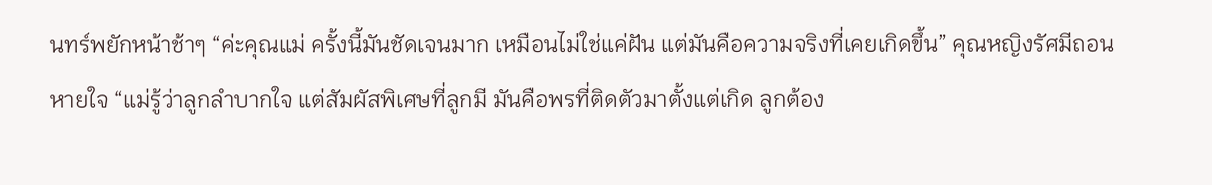นทร์พยักหน้าช้าๆ “ค่ะคุณแม่ ครั้งนี้มันชัดเจนมาก เหมือนไม่ใช่แค่ฝัน แต่มันคือความจริงที่เคยเกิดขึ้น” คุณหญิงรัศมีถอนหายใจ “แม่รู้ว่าลูกลำบากใจ แต่สัมผัสพิเศษที่ลูกมี มันคือพรที่ติดตัวมาตั้งแต่เกิด ลูกต้อง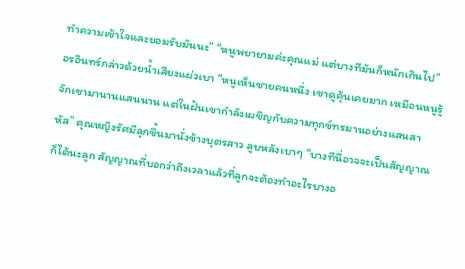ทำความเข้าใจและยอมรับมันนะ” “หนูพยายามค่ะคุณแม่ แต่บางทีมันก็หนักเกินไป” อรอินทร์กล่าวด้วยน้ำเสียงแผ่วเบา “หนูเห็นชายคนหนึ่ง เขาดูคุ้นเคยมาก เหมือนหนูรู้จักเขามานานแสนนาน แต่ในฝันเขากำลังเผชิญกับความทุกข์ทรมานอย่างแสนสาหัส” คุณหญิงรัศมีลุกขึ้นมานั่งข้างบุตรสาว ลูบหลังเบาๆ “บางทีนี่อาจจะเป็นสัญญาณก็ได้นะลูก สัญญาณที่บอกว่าถึงเวลาแล้วที่ลูกจะต้องทำอะไรบางอ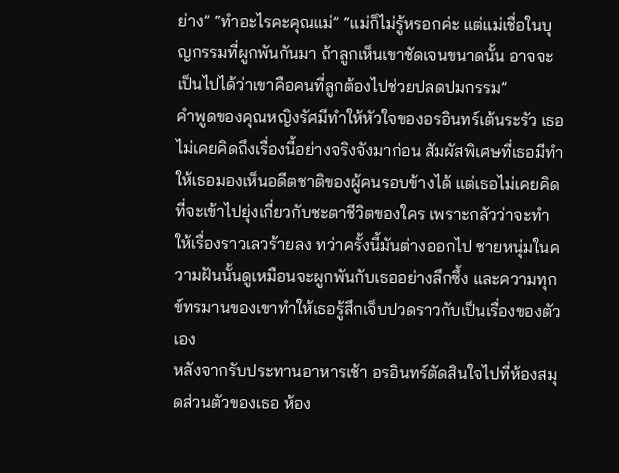ย่าง” “ทำอะไรคะคุณแม่” “แม่ก็ไม่รู้หรอกค่ะ แต่แม่เชื่อในบุญกรรมที่ผูกพันกันมา ถ้าลูกเห็นเขาชัดเจนขนาดนั้น อาจจะเป็นไปได้ว่าเขาคือคนที่ลูกต้องไปช่วยปลดปมกรรม”
คำพูดของคุณหญิงรัศมีทำให้หัวใจของอรอินทร์เต้นระรัว เธอไม่เคยคิดถึงเรื่องนี้อย่างจริงจังมาก่อน สัมผัสพิเศษที่เธอมีทำให้เธอมองเห็นอดีตชาติของผู้คนรอบข้างได้ แต่เธอไม่เคยคิดที่จะเข้าไปยุ่งเกี่ยวกับชะตาชีวิตของใคร เพราะกลัวว่าจะทำให้เรื่องราวเลวร้ายลง ทว่าครั้งนี้มันต่างออกไป ชายหนุ่มในความฝันนั้นดูเหมือนจะผูกพันกับเธออย่างลึกซึ้ง และความทุกข์ทรมานของเขาทำให้เธอรู้สึกเจ็บปวดราวกับเป็นเรื่องของตัวเอง
หลังจากรับประทานอาหารเช้า อรอินทร์ตัดสินใจไปที่ห้องสมุดส่วนตัวของเธอ ห้อง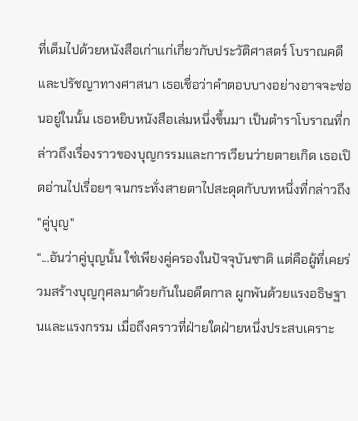ที่เต็มไปด้วยหนังสือเก่าแก่เกี่ยวกับประวัติศาสตร์ โบราณคดี และปรัชญาทางศาสนา เธอเชื่อว่าคำตอบบางอย่างอาจจะซ่อนอยู่ในนั้น เธอหยิบหนังสือเล่มหนึ่งขึ้นมา เป็นตำราโบราณที่กล่าวถึงเรื่องราวของบุญกรรมและการเวียนว่ายตายเกิด เธอเปิดอ่านไปเรื่อยๆ จนกระทั่งสายตาไปสะดุดกับบทหนึ่งที่กล่าวถึง "คู่บุญ"
“...อันว่าคู่บุญนั้น ใช่เพียงคู่ครองในปัจจุบันชาติ แต่คือผู้ที่เคยร่วมสร้างบุญกุศลมาด้วยกันในอดีตกาล ผูกพันด้วยแรงอธิษฐานและแรงกรรม เมื่อถึงคราวที่ฝ่ายใดฝ่ายหนึ่งประสบเคราะ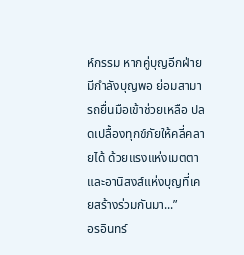ห์กรรม หากคู่บุญอีกฝ่ายมีกำลังบุญพอ ย่อมสามารถยื่นมือเข้าช่วยเหลือ ปลดเปลื้องทุกข์ภัยให้คลี่คลายได้ ด้วยแรงแห่งเมตตาและอานิสงส์แห่งบุญที่เคยสร้างร่วมกันมา...”
อรอินทร์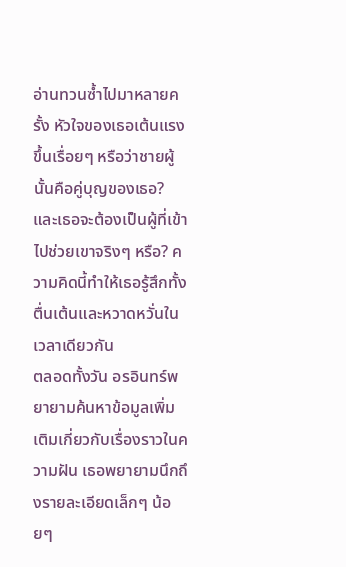อ่านทวนซ้ำไปมาหลายครั้ง หัวใจของเธอเต้นแรงขึ้นเรื่อยๆ หรือว่าชายผู้นั้นคือคู่บุญของเธอ? และเธอจะต้องเป็นผู้ที่เข้าไปช่วยเขาจริงๆ หรือ? ความคิดนี้ทำให้เธอรู้สึกทั้งตื่นเต้นและหวาดหวั่นในเวลาเดียวกัน
ตลอดทั้งวัน อรอินทร์พยายามค้นหาข้อมูลเพิ่มเติมเกี่ยวกับเรื่องราวในความฝัน เธอพยายามนึกถึงรายละเอียดเล็กๆ น้อยๆ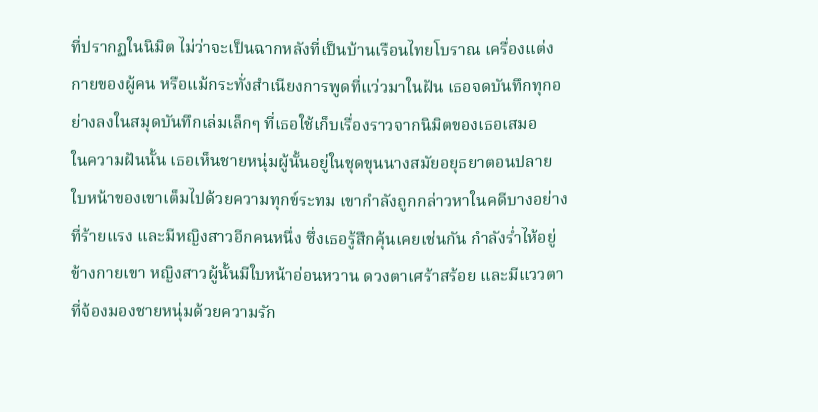ที่ปรากฏในนิมิต ไม่ว่าจะเป็นฉากหลังที่เป็นบ้านเรือนไทยโบราณ เครื่องแต่งกายของผู้คน หรือแม้กระทั่งสำเนียงการพูดที่แว่วมาในฝัน เธอจดบันทึกทุกอย่างลงในสมุดบันทึกเล่มเล็กๆ ที่เธอใช้เก็บเรื่องราวจากนิมิตของเธอเสมอ
ในความฝันนั้น เธอเห็นชายหนุ่มผู้นั้นอยู่ในชุดขุนนางสมัยอยุธยาตอนปลาย ใบหน้าของเขาเต็มไปด้วยความทุกข์ระทม เขากำลังถูกกล่าวหาในคดีบางอย่างที่ร้ายแรง และมีหญิงสาวอีกคนหนึ่ง ซึ่งเธอรู้สึกคุ้นเคยเช่นกัน กำลังร่ำไห้อยู่ข้างกายเขา หญิงสาวผู้นั้นมีใบหน้าอ่อนหวาน ดวงตาเศร้าสร้อย และมีแววตาที่จ้องมองชายหนุ่มด้วยความรัก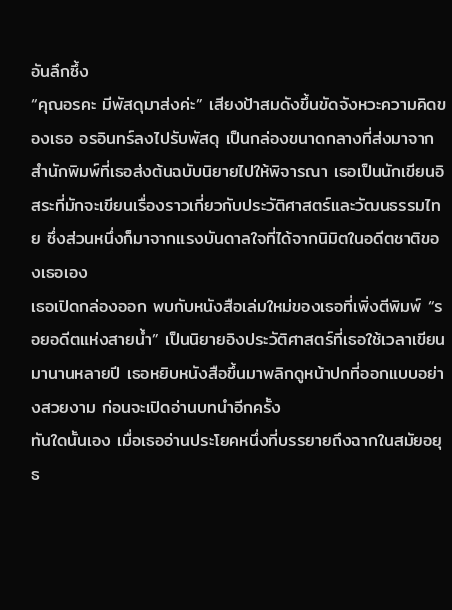อันลึกซึ้ง
“คุณอรคะ มีพัสดุมาส่งค่ะ” เสียงป้าสมดังขึ้นขัดจังหวะความคิดของเธอ อรอินทร์ลงไปรับพัสดุ เป็นกล่องขนาดกลางที่ส่งมาจากสำนักพิมพ์ที่เธอส่งต้นฉบับนิยายไปให้พิจารณา เธอเป็นนักเขียนอิสระที่มักจะเขียนเรื่องราวเกี่ยวกับประวัติศาสตร์และวัฒนธรรมไทย ซึ่งส่วนหนึ่งก็มาจากแรงบันดาลใจที่ได้จากนิมิตในอดีตชาติของเธอเอง
เธอเปิดกล่องออก พบกับหนังสือเล่มใหม่ของเธอที่เพิ่งตีพิมพ์ “รอยอดีตแห่งสายน้ำ” เป็นนิยายอิงประวัติศาสตร์ที่เธอใช้เวลาเขียนมานานหลายปี เธอหยิบหนังสือขึ้นมาพลิกดูหน้าปกที่ออกแบบอย่างสวยงาม ก่อนจะเปิดอ่านบทนำอีกครั้ง
ทันใดนั้นเอง เมื่อเธออ่านประโยคหนึ่งที่บรรยายถึงฉากในสมัยอยุธ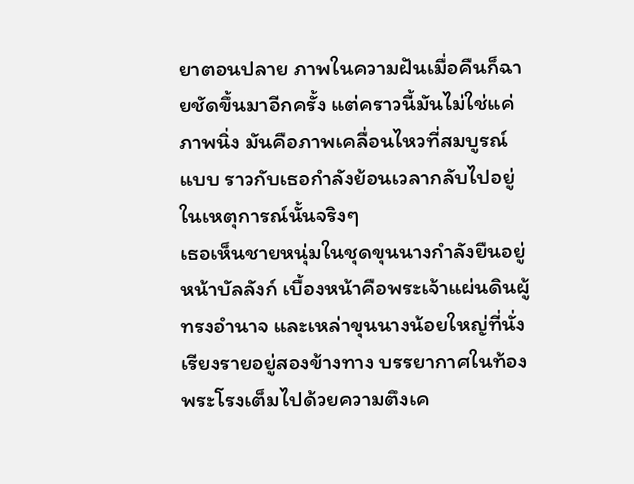ยาตอนปลาย ภาพในความฝันเมื่อคืนก็ฉายชัดขึ้นมาอีกครั้ง แต่คราวนี้มันไม่ใช่แค่ภาพนิ่ง มันคือภาพเคลื่อนไหวที่สมบูรณ์แบบ ราวกับเธอกำลังย้อนเวลากลับไปอยู่ในเหตุการณ์นั้นจริงๆ
เธอเห็นชายหนุ่มในชุดขุนนางกำลังยืนอยู่หน้าบัลลังก์ เบื้องหน้าคือพระเจ้าแผ่นดินผู้ทรงอำนาจ และเหล่าขุนนางน้อยใหญ่ที่นั่งเรียงรายอยู่สองข้างทาง บรรยากาศในท้องพระโรงเต็มไปด้วยความตึงเค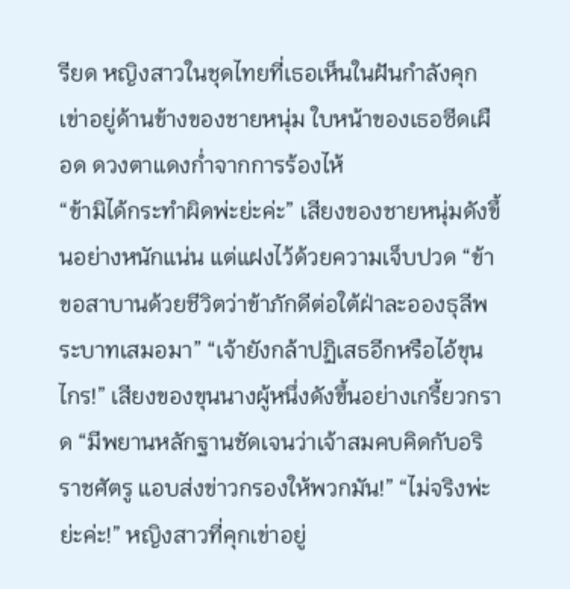รียด หญิงสาวในชุดไทยที่เธอเห็นในฝันกำลังคุกเข่าอยู่ด้านข้างของชายหนุ่ม ใบหน้าของเธอซีดเผือด ดวงตาแดงก่ำจากการร้องไห้
“ข้ามิได้กระทำผิดพ่ะย่ะค่ะ” เสียงของชายหนุ่มดังขึ้นอย่างหนักแน่น แต่แฝงไว้ด้วยความเจ็บปวด “ข้าขอสาบานด้วยชีวิตว่าข้าภักดีต่อใต้ฝ่าละอองธุลีพระบาทเสมอมา” “เจ้ายังกล้าปฏิเสธอีกหรือไอ้ขุนไกร!” เสียงของขุนนางผู้หนึ่งดังขึ้นอย่างเกรี้ยวกราด “มีพยานหลักฐานชัดเจนว่าเจ้าสมคบคิดกับอริราชศัตรู แอบส่งข่าวกรองให้พวกมัน!” “ไม่จริงพ่ะย่ะค่ะ!” หญิงสาวที่คุกเข่าอยู่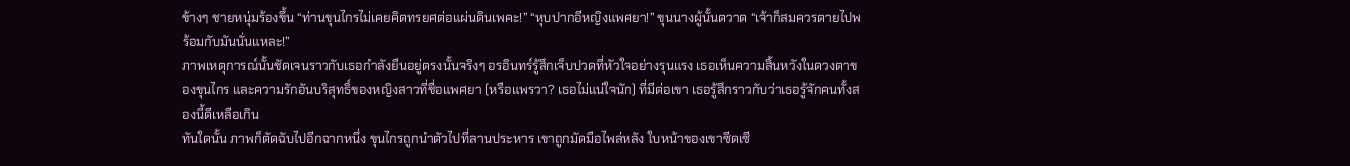ข้างๆ ชายหนุ่มร้องขึ้น “ท่านขุนไกรไม่เคยคิดทรยศต่อแผ่นดินเพคะ!” “หุบปากอีหญิงแพศยา!” ขุนนางผู้นั้นตวาด “เจ้าก็สมควรตายไปพร้อมกับมันนั่นแหละ!”
ภาพเหตุการณ์นั้นชัดเจนราวกับเธอกำลังยืนอยู่ตรงนั้นจริงๆ อรอินทร์รู้สึกเจ็บปวดที่หัวใจอย่างรุนแรง เธอเห็นความสิ้นหวังในดวงตาของขุนไกร และความรักอันบริสุทธิ์ของหญิงสาวที่ชื่อแพศยา (หรือแพรวา? เธอไม่แน่ใจนัก) ที่มีต่อเขา เธอรู้สึกราวกับว่าเธอรู้จักคนทั้งสองนี้ดีเหลือเกิน
ทันใดนั้น ภาพก็ตัดฉับไปอีกฉากหนึ่ง ขุนไกรถูกนำตัวไปที่ลานประหาร เขาถูกมัดมือไพล่หลัง ใบหน้าของเขาซีดเซี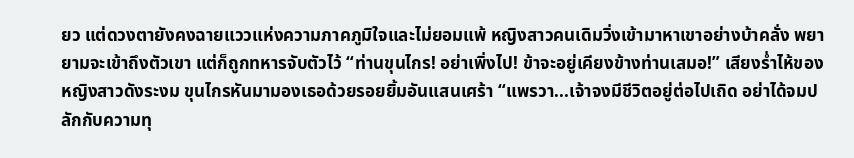ยว แต่ดวงตายังคงฉายแววแห่งความภาคภูมิใจและไม่ยอมแพ้ หญิงสาวคนเดิมวิ่งเข้ามาหาเขาอย่างบ้าคลั่ง พยายามจะเข้าถึงตัวเขา แต่ก็ถูกทหารจับตัวไว้ “ท่านขุนไกร! อย่าเพิ่งไป! ข้าจะอยู่เคียงข้างท่านเสมอ!” เสียงร่ำไห้ของหญิงสาวดังระงม ขุนไกรหันมามองเธอด้วยรอยยิ้มอันแสนเศร้า “แพรวา...เจ้าจงมีชีวิตอยู่ต่อไปเถิด อย่าได้จมปลักกับความทุ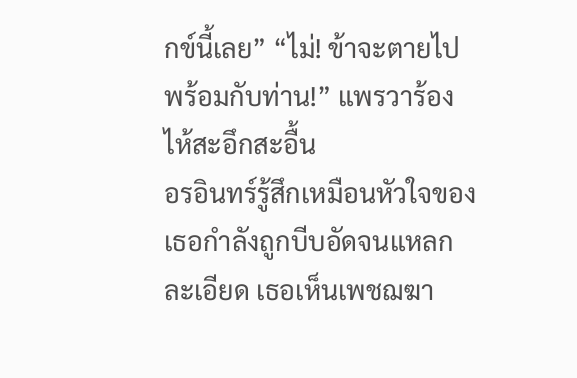กข์นี้เลย” “ไม่! ข้าจะตายไปพร้อมกับท่าน!” แพรวาร้องไห้สะอึกสะอื้น
อรอินทร์รู้สึกเหมือนหัวใจของเธอกำลังถูกบีบอัดจนแหลกละเอียด เธอเห็นเพชฌฆา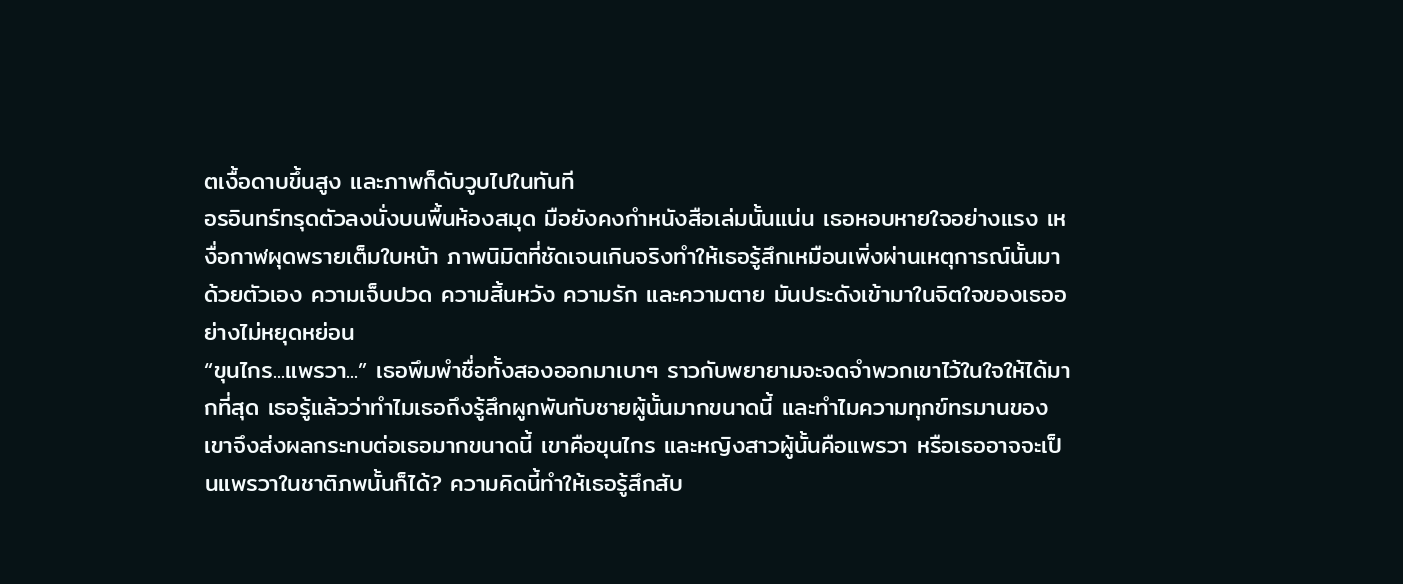ตเงื้อดาบขึ้นสูง และภาพก็ดับวูบไปในทันที
อรอินทร์ทรุดตัวลงนั่งบนพื้นห้องสมุด มือยังคงกำหนังสือเล่มนั้นแน่น เธอหอบหายใจอย่างแรง เหงื่อกาฬผุดพรายเต็มใบหน้า ภาพนิมิตที่ชัดเจนเกินจริงทำให้เธอรู้สึกเหมือนเพิ่งผ่านเหตุการณ์นั้นมาด้วยตัวเอง ความเจ็บปวด ความสิ้นหวัง ความรัก และความตาย มันประดังเข้ามาในจิตใจของเธออย่างไม่หยุดหย่อน
“ขุนไกร...แพรวา...” เธอพึมพำชื่อทั้งสองออกมาเบาๆ ราวกับพยายามจะจดจำพวกเขาไว้ในใจให้ได้มากที่สุด เธอรู้แล้วว่าทำไมเธอถึงรู้สึกผูกพันกับชายผู้นั้นมากขนาดนี้ และทำไมความทุกข์ทรมานของเขาจึงส่งผลกระทบต่อเธอมากขนาดนี้ เขาคือขุนไกร และหญิงสาวผู้นั้นคือแพรวา หรือเธออาจจะเป็นแพรวาในชาติภพนั้นก็ได้? ความคิดนี้ทำให้เธอรู้สึกสับ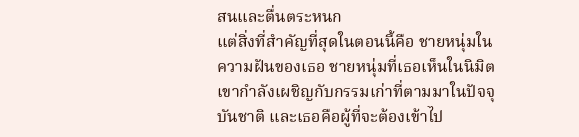สนและตื่นตระหนก
แต่สิ่งที่สำคัญที่สุดในตอนนี้คือ ชายหนุ่มในความฝันของเธอ ชายหนุ่มที่เธอเห็นในนิมิต เขากำลังเผชิญกับกรรมเก่าที่ตามมาในปัจจุบันชาติ และเธอคือผู้ที่จะต้องเข้าไป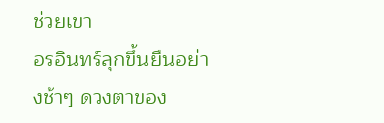ช่วยเขา
อรอินทร์ลุกขึ้นยืนอย่างช้าๆ ดวงตาของ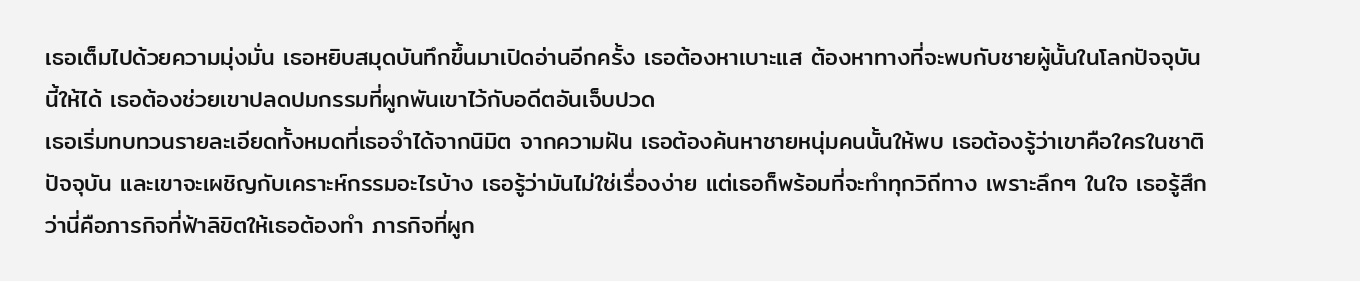เธอเต็มไปด้วยความมุ่งมั่น เธอหยิบสมุดบันทึกขึ้นมาเปิดอ่านอีกครั้ง เธอต้องหาเบาะแส ต้องหาทางที่จะพบกับชายผู้นั้นในโลกปัจจุบันนี้ให้ได้ เธอต้องช่วยเขาปลดปมกรรมที่ผูกพันเขาไว้กับอดีตอันเจ็บปวด
เธอเริ่มทบทวนรายละเอียดทั้งหมดที่เธอจำได้จากนิมิต จากความฝัน เธอต้องค้นหาชายหนุ่มคนนั้นให้พบ เธอต้องรู้ว่าเขาคือใครในชาติปัจจุบัน และเขาจะเผชิญกับเคราะห์กรรมอะไรบ้าง เธอรู้ว่ามันไม่ใช่เรื่องง่าย แต่เธอก็พร้อมที่จะทำทุกวิถีทาง เพราะลึกๆ ในใจ เธอรู้สึกว่านี่คือภารกิจที่ฟ้าลิขิตให้เธอต้องทำ ภารกิจที่ผูก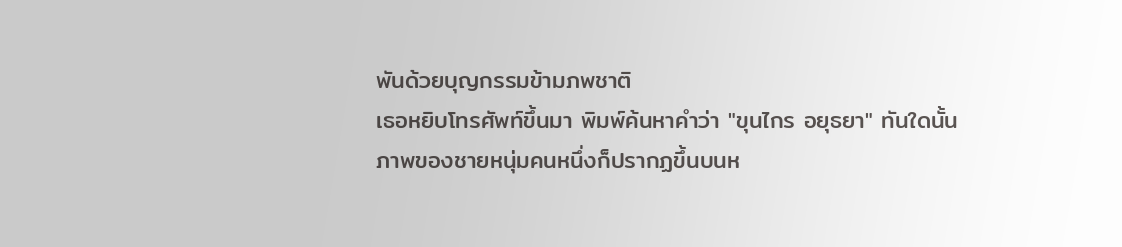พันด้วยบุญกรรมข้ามภพชาติ
เธอหยิบโทรศัพท์ขึ้นมา พิมพ์ค้นหาคำว่า "ขุนไกร อยุธยา" ทันใดนั้น ภาพของชายหนุ่มคนหนึ่งก็ปรากฏขึ้นบนห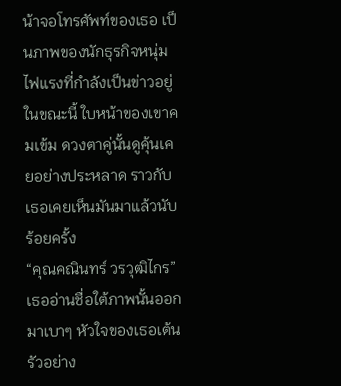น้าจอโทรศัพท์ของเธอ เป็นภาพของนักธุรกิจหนุ่มไฟแรงที่กำลังเป็นข่าวอยู่ในขณะนี้ ใบหน้าของเขาคมเข้ม ดวงตาคู่นั้นดูคุ้นเคยอย่างประหลาด ราวกับเธอเคยเห็นมันมาแล้วนับร้อยครั้ง
“คุณคณินทร์ วรวุฒิไกร” เธออ่านชื่อใต้ภาพนั้นออกมาเบาๆ หัวใจของเธอเต้นรัวอย่าง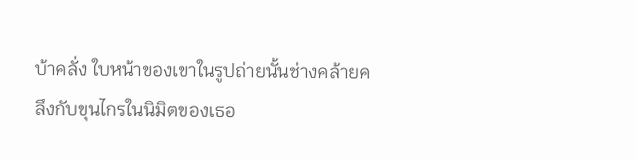บ้าคลั่ง ใบหน้าของเขาในรูปถ่ายนั้นช่างคล้ายคลึงกับขุนไกรในนิมิตของเธอ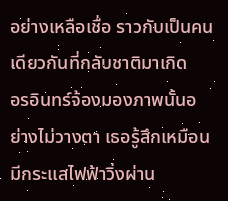อย่างเหลือเชื่อ ราวกับเป็นคนเดียวกันที่กลับชาติมาเกิด
อรอินทร์จ้องมองภาพนั้นอย่างไม่วางตา เธอรู้สึกเหมือนมีกระแสไฟฟ้าวิ่งผ่าน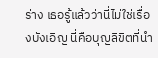ร่าง เธอรู้แล้วว่านี่ไม่ใช่เรื่องบังเอิญ นี่คือบุญลิขิตที่นำ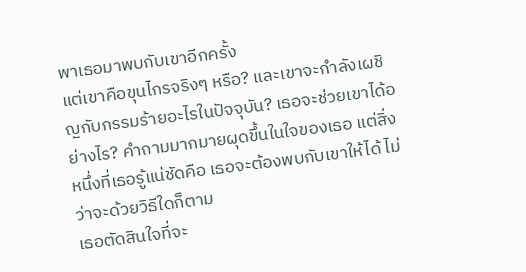พาเธอมาพบกับเขาอีกครั้ง
แต่เขาคือขุนไกรจริงๆ หรือ? และเขาจะกำลังเผชิญกับกรรมร้ายอะไรในปัจจุบัน? เธอจะช่วยเขาได้อย่างไร? คำถามมากมายผุดขึ้นในใจของเธอ แต่สิ่งหนึ่งที่เธอรู้แน่ชัดคือ เธอจะต้องพบกับเขาให้ได้ ไม่ว่าจะด้วยวิธีใดก็ตาม
เธอตัดสินใจที่จะ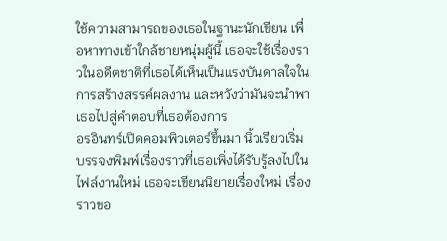ใช้ความสามารถของเธอในฐานะนักเขียน เพื่อหาทางเข้าใกล้ชายหนุ่มผู้นี้ เธอจะใช้เรื่องราวในอดีตชาติที่เธอได้เห็นเป็นแรงบันดาลใจในการสร้างสรรค์ผลงาน และหวังว่ามันจะนำพาเธอไปสู่คำตอบที่เธอต้องการ
อรอินทร์เปิดคอมพิวเตอร์ขึ้นมา นิ้วเรียวเริ่มบรรจงพิมพ์เรื่องราวที่เธอเพิ่งได้รับรู้ลงไปในไฟล์งานใหม่ เธอจะเขียนนิยายเรื่องใหม่ เรื่องราวขอ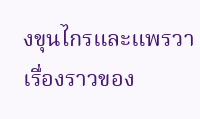งขุนไกรและแพรวา เรื่องราวของ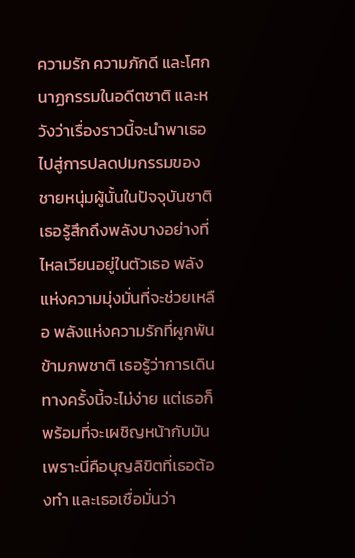ความรัก ความภักดี และโศกนาฏกรรมในอดีตชาติ และหวังว่าเรื่องราวนี้จะนำพาเธอไปสู่การปลดปมกรรมของชายหนุ่มผู้นั้นในปัจจุบันชาติ
เธอรู้สึกถึงพลังบางอย่างที่ไหลเวียนอยู่ในตัวเธอ พลังแห่งความมุ่งมั่นที่จะช่วยเหลือ พลังแห่งความรักที่ผูกพันข้ามภพชาติ เธอรู้ว่าการเดินทางครั้งนี้จะไม่ง่าย แต่เธอก็พร้อมที่จะเผชิญหน้ากับมัน เพราะนี่คือบุญลิขิตที่เธอต้องทำ และเธอเชื่อมั่นว่า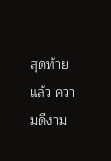สุดท้ายแล้ว ความดีงาม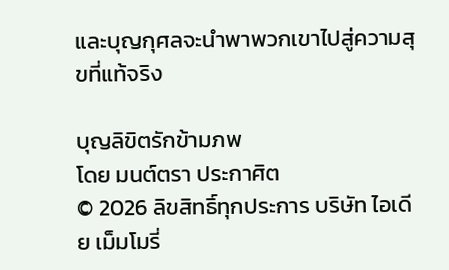และบุญกุศลจะนำพาพวกเขาไปสู่ความสุขที่แท้จริง

บุญลิขิตรักข้ามภพ
โดย มนต์ตรา ประกาศิต
© 2026 ลิขสิทธิ์ทุกประการ บริษัท ไอเดีย เม็มโมรี่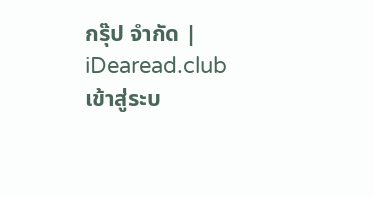กรุ๊ป จำกัด | iDearead.club
เข้าสู่ระบ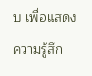บ เพื่อแสดงความรู้สึก